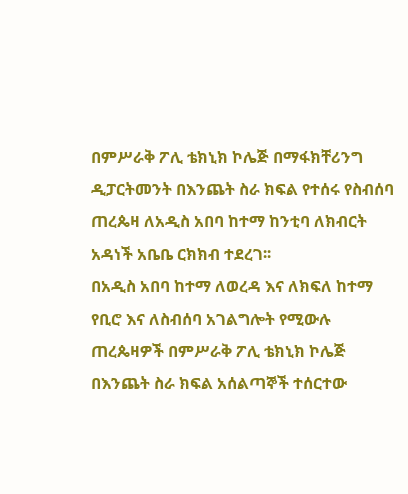በምሥራቅ ፖሊ ቴክኒክ ኮሌጅ በማፋክቸሪንግ ዲፓርትመንት በእንጨት ስራ ክፍል የተሰሩ የስብሰባ ጠረጴዛ ለአዲስ አበባ ከተማ ከንቲባ ለክብርት አዳነች አቤቤ ርክክብ ተደረገ፡፡
በአዲስ አበባ ከተማ ለወረዳ እና ለክፍለ ከተማ የቢሮ እና ለስብሰባ አገልግሎት የሚውሉ ጠረጴዛዎች በምሥራቅ ፖሊ ቴክኒክ ኮሌጅ በእንጨት ስራ ክፍል አሰልጣኞች ተሰርተው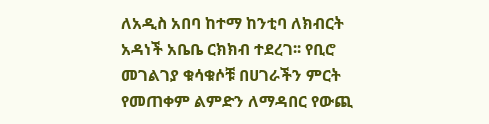ለአዲስ አበባ ከተማ ከንቲባ ለክብርት አዳነች አቤቤ ርክክብ ተደረገ፡፡ የቢሮ መገልገያ ቁሳቁሶቹ በሀገራችን ምርት የመጠቀም ልምድን ለማዳበር የውጪ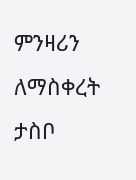ምንዛሪን ለማስቀረት ታስቦ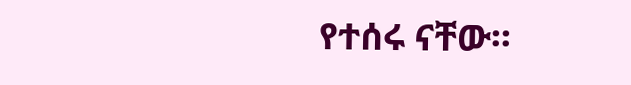የተሰሩ ናቸው፡፡